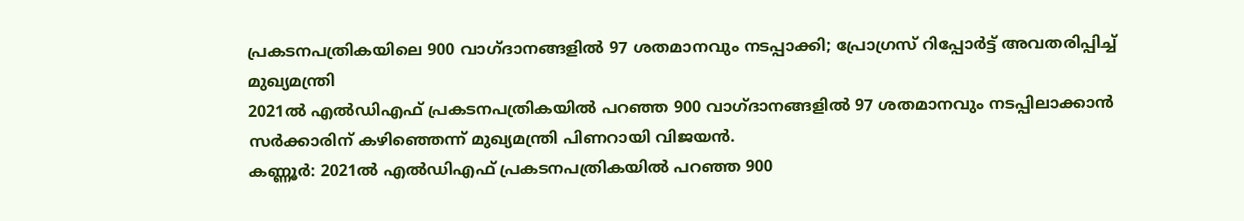പ്രകടനപത്രികയിലെ 900 വാഗ്ദാനങ്ങളിൽ 97 ശതമാനവും നടപ്പാക്കി; പ്രോഗ്രസ് റിപ്പോർട്ട് അവതരിപ്പിച്ച് മുഖ്യമന്ത്രി
2021ൽ എൽഡിഎഫ് പ്രകടനപത്രികയിൽ പറഞ്ഞ 900 വാഗ്ദാനങ്ങളിൽ 97 ശതമാനവും നടപ്പിലാക്കാൻ സർക്കാരിന് കഴിഞ്ഞെന്ന് മുഖ്യമന്ത്രി പിണറായി വിജയൻ.
കണ്ണൂർ: 2021ൽ എൽഡിഎഫ് പ്രകടനപത്രികയിൽ പറഞ്ഞ 900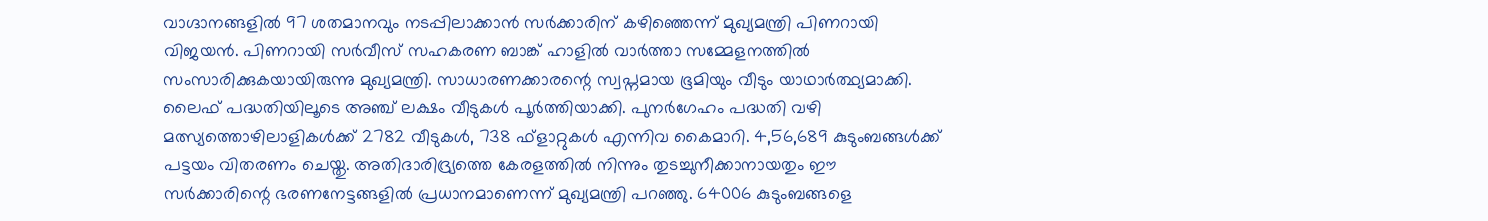വാഗ്ദാനങ്ങളിൽ 97 ശതമാനവും നടപ്പിലാക്കാൻ സർക്കാരിന് കഴിഞ്ഞെന്ന് മുഖ്യമന്ത്രി പിണറായി വിജയൻ. പിണറായി സർവീസ് സഹകരണ ബാങ്ക് ഹാളിൽ വാർത്താ സമ്മേളനത്തിൽ സംസാരിക്കുകയായിരുന്നു മുഖ്യമന്ത്രി. സാധാരണക്കാരന്റെ സ്വപ്നമായ ഭൂമിയും വീടും യാഥാർത്ഥ്യമാക്കി. ലൈഫ് പദ്ധതിയിലൂടെ അഞ്ച് ലക്ഷം വീടുകൾ പൂർത്തിയാക്കി. പുനർഗേഹം പദ്ധതി വഴി മത്സ്യത്തൊഴിലാളികൾക്ക് 2782 വീടുകൾ, 738 ഫ്ളാറ്റുകൾ എന്നിവ കൈമാറി. 4,56,689 കുടുംബങ്ങൾക്ക് പട്ടയം വിതരണം ചെയ്തു. അതിദാരിദ്ര്യത്തെ കേരളത്തിൽ നിന്നും തുടച്ചുനീക്കാനായതും ഈ സർക്കാരിന്റെ ഭരണനേട്ടങ്ങളിൽ പ്രധാനമാണെന്ന് മുഖ്യമന്ത്രി പറഞ്ഞു. 64006 കുടുംബങ്ങളെ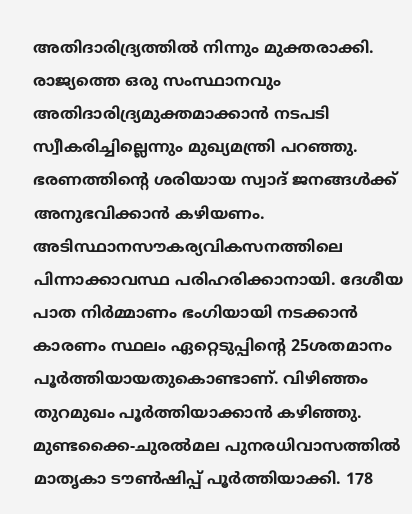അതിദാരിദ്ര്യത്തിൽ നിന്നും മുക്തരാക്കി. രാജ്യത്തെ ഒരു സംസ്ഥാനവും അതിദാരിദ്ര്യമുക്തമാക്കാൻ നടപടി സ്വീകരിച്ചില്ലെന്നും മുഖ്യമന്ത്രി പറഞ്ഞു.
ഭരണത്തിന്റെ ശരിയായ സ്വാദ് ജനങ്ങൾക്ക് അനുഭവിക്കാൻ കഴിയണം. അടിസ്ഥാനസൗകര്യവികസനത്തിലെ പിന്നാക്കാവസ്ഥ പരിഹരിക്കാനായി. ദേശീയ പാത നിർമ്മാണം ഭംഗിയായി നടക്കാൻ കാരണം സ്ഥലം ഏറ്റെടുപ്പിന്റെ 25ശതമാനം പൂർത്തിയായതുകൊണ്ടാണ്. വിഴിഞ്ഞം തുറമുഖം പൂർത്തിയാക്കാൻ കഴിഞ്ഞു. മുണ്ടക്കൈ-ചുരൽമല പുനരധിവാസത്തിൽ മാതൃകാ ടൗൺഷിപ്പ് പൂർത്തിയാക്കി. 178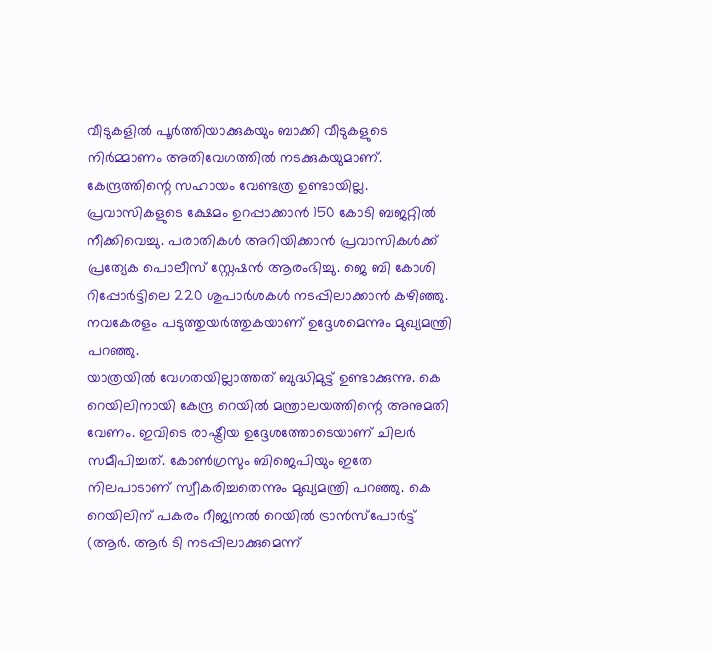വീടുകളിൽ പൂർത്തിയാക്കുകയും ബാക്കി വീടുകളുടെ നിർമ്മാണം അതിവേഗത്തിൽ നടക്കുകയുമാണ്. കേന്ദ്രത്തിന്റെ സഹായം വേണ്ടത്ര ഉണ്ടായില്ല. പ്രവാസികളുടെ ക്ഷേമം ഉറപ്പാക്കാൻ 150 കോടി ബജറ്റിൽ നീക്കിവെച്ചു. പരാതികൾ അറിയിക്കാൻ പ്രവാസികൾക്ക് പ്രത്യേക പൊലീസ് സ്റ്റേഷൻ ആരംഭിച്ചു. ജെ ബി കോശി റിപ്പോർട്ടിലെ 220 ശുപാർശകൾ നടപ്പിലാക്കാൻ കഴിഞ്ഞു. നവകേരളം പടുത്തുയർത്തുകയാണ് ഉദ്ദേശമെന്നും മുഖ്യമന്ത്രി പറഞ്ഞു.
യാത്രയിൽ വേഗതയില്ലാത്തത് ബുദ്ധിമുട്ട് ഉണ്ടാക്കുന്നു. കെ റെയിലിനായി കേന്ദ്ര റെയിൽ മന്ത്രാലയത്തിന്റെ അനുമതി വേണം. ഇവിടെ രാഷ്ട്രീയ ഉദ്ദേശത്തോടെയാണ് ചിലർ സമീപിച്ചത്. കോൺഗ്രസും ബിജെപിയും ഇതേ നിലപാടാണ് സ്വീകരിച്ചതെന്നും മുഖ്യമന്ത്രി പറഞ്ഞു. കെ റെയിലിന് പകരം റീജ്യനൽ റെയിൽ ട്രാൻസ്പോർട്ട് (ആർ. ആർ ടി നടപ്പിലാക്കുമെന്ന്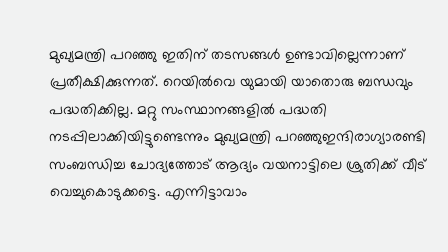മുഖ്യമന്ത്രി പറഞ്ഞു ഇതിന് തടസങ്ങൾ ഉണ്ടാവില്ലെന്നാണ് പ്രതീക്ഷിക്കുന്നത്. റെയിൽവെ യുമായി യാതൊരു ബന്ധവും പദ്ധതിക്കില്ല. മറ്റു സംസ്ഥാനങ്ങളിൽ പദ്ധതി നടപ്പിലാക്കിയിട്ടുണ്ടെന്നും മുഖ്യമന്ത്രി പറഞ്ഞുഇന്ദിരാഗ്യാരണ്ടി സംബന്ധിച്ച ചോദ്യത്തോട് ആദ്യം വയനാട്ടിലെ ശ്രുതിക്ക് വീട് വെച്ചുകൊടുക്കട്ടെ. എന്നിട്ടാവാം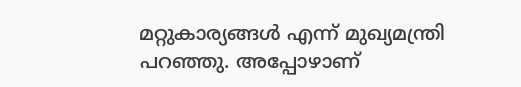മറ്റുകാര്യങ്ങൾ എന്ന് മുഖ്യമന്ത്രി പറഞ്ഞു. അപ്പോഴാണ്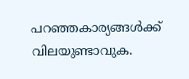പറഞ്ഞകാര്യങ്ങൾക്ക് വിലയുണ്ടാവുക.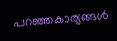പറഞ്ഞകാര്യങ്ങൾ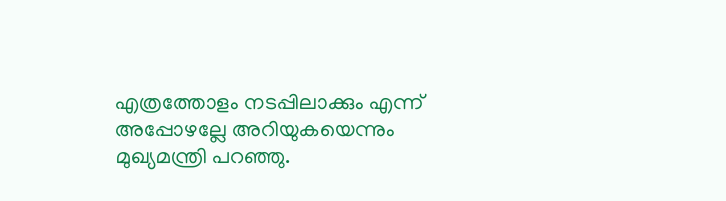എത്രത്തോളം നടപ്പിലാക്കും എന്ന് അപ്പോഴല്ലേ അറിയുകയെന്നും മുഖ്യമന്ത്രി പറഞ്ഞു.